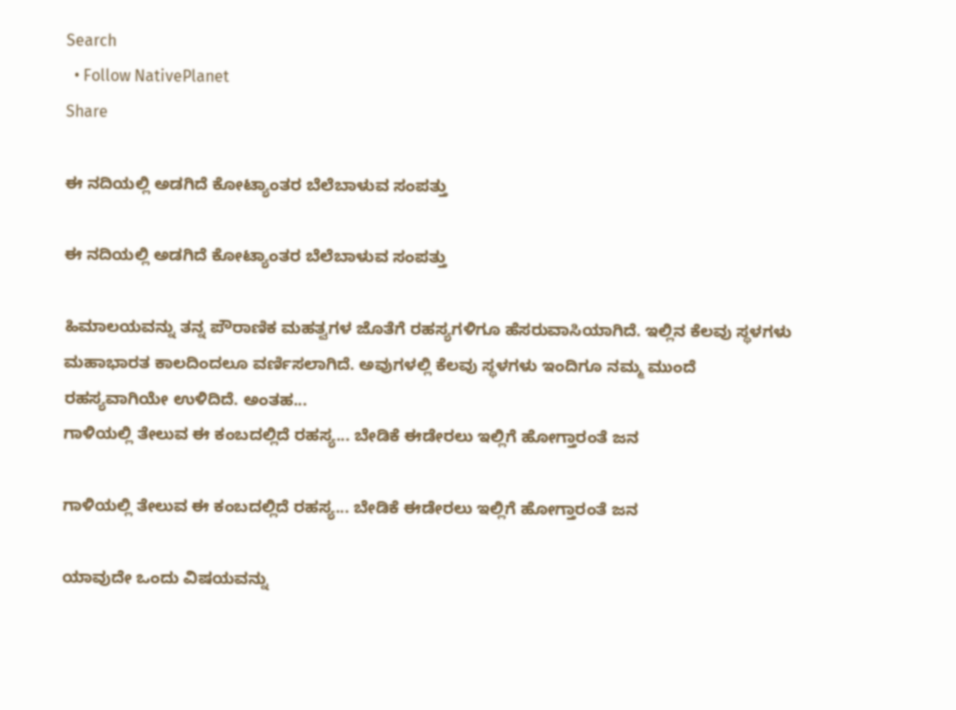Search
  • Follow NativePlanet
Share

ಈ ನದಿಯಲ್ಲಿ ಅಡಗಿದೆ ಕೋಟ್ಯಾಂತರ ಬೆಲೆಬಾಳುವ ಸಂಪತ್ತು

ಈ ನದಿಯಲ್ಲಿ ಅಡಗಿದೆ ಕೋಟ್ಯಾಂತರ ಬೆಲೆಬಾಳುವ ಸಂಪತ್ತು

ಹಿಮಾಲಯವನ್ನು ತನ್ನ ಪೌರಾಣಿಕ ಮಹತ್ವಗಳ ಜೊತೆಗೆ ರಹಸ್ಯಗಳಿಗೂ ಹೆಸರುವಾಸಿಯಾಗಿದೆ. ಇಲ್ಲಿನ ಕೆಲವು ಸ್ಥಳಗಳು ಮಹಾಭಾರತ ಕಾಲದಿಂದಲೂ ವರ್ಣಿಸಲಾಗಿದೆ. ಅವುಗಳಲ್ಲಿ ಕೆಲವು ಸ್ಥಳಗಳು ಇಂದಿಗೂ ನಮ್ಮ ಮುಂದೆ ರಹಸ್ಯವಾಗಿಯೇ ಉಳಿದಿದೆ. ಅಂತಹ...
ಗಾಳಿಯಲ್ಲಿ ತೇಲುವ ಈ ಕಂಬದಲ್ಲಿದೆ ರಹಸ್ಯ... ಬೇಡಿಕೆ ಈಡೇರಲು ಇಲ್ಲಿಗೆ ಹೋಗ್ತಾರಂತೆ ಜನ

ಗಾಳಿಯಲ್ಲಿ ತೇಲುವ ಈ ಕಂಬದಲ್ಲಿದೆ ರಹಸ್ಯ... ಬೇಡಿಕೆ ಈಡೇರಲು ಇಲ್ಲಿಗೆ ಹೋಗ್ತಾರಂತೆ ಜನ

ಯಾವುದೇ ಒಂದು ವಿಷಯವನ್ನು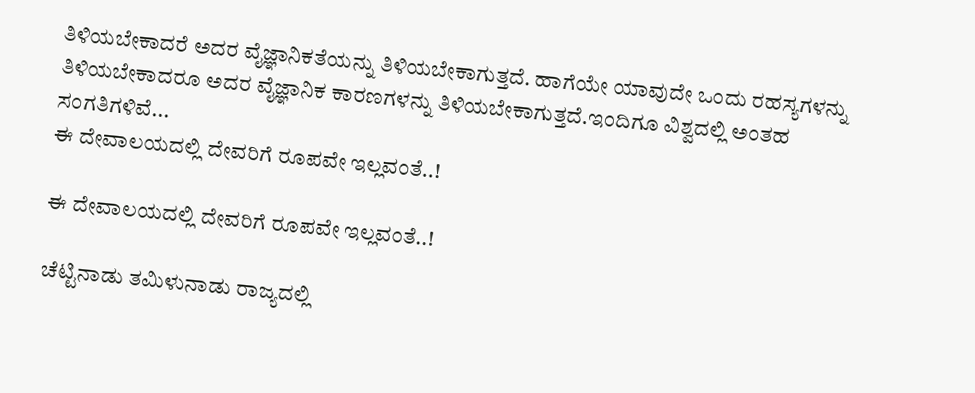ತಿಳಿಯಬೇಕಾದರೆ ಅದರ ವೈಜ್ಞಾನಿಕತೆಯನ್ನು ತಿಳಿಯಬೇಕಾಗುತ್ತದೆ. ಹಾಗೆಯೇ ಯಾವುದೇ ಒಂದು ರಹಸ್ಯಗಳನ್ನು ತಿಳಿಯಬೇಕಾದರೂ ಅದರ ವೈಜ್ಞಾನಿಕ ಕಾರಣಗಳನ್ನು ತಿಳಿಯಬೇಕಾಗುತ್ತದೆ.ಇಂದಿಗೂ ವಿಶ್ವದಲ್ಲಿ ಅಂತಹ ಸಂಗತಿಗಳಿವೆ...
ಈ ದೇವಾಲಯದಲ್ಲಿ ದೇವರಿಗೆ ರೂಪವೇ ಇಲ್ಲವಂತೆ..!

ಈ ದೇವಾಲಯದಲ್ಲಿ ದೇವರಿಗೆ ರೂಪವೇ ಇಲ್ಲವಂತೆ..!

ಚೆಟ್ಟಿನಾಡು ತಮಿಳುನಾಡು ರಾಜ್ಯದಲ್ಲಿ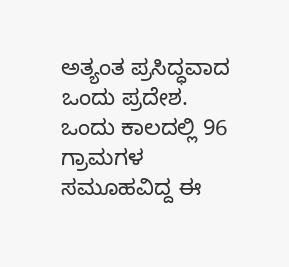ಅತ್ಯಂತ ಪ್ರಸಿದ್ಧವಾದ ಒಂದು ಪ್ರದೇಶ. ಒಂದು ಕಾಲದಲ್ಲಿ 96 ಗ್ರಾಮಗಳ ಸಮೂಹವಿದ್ದ ಈ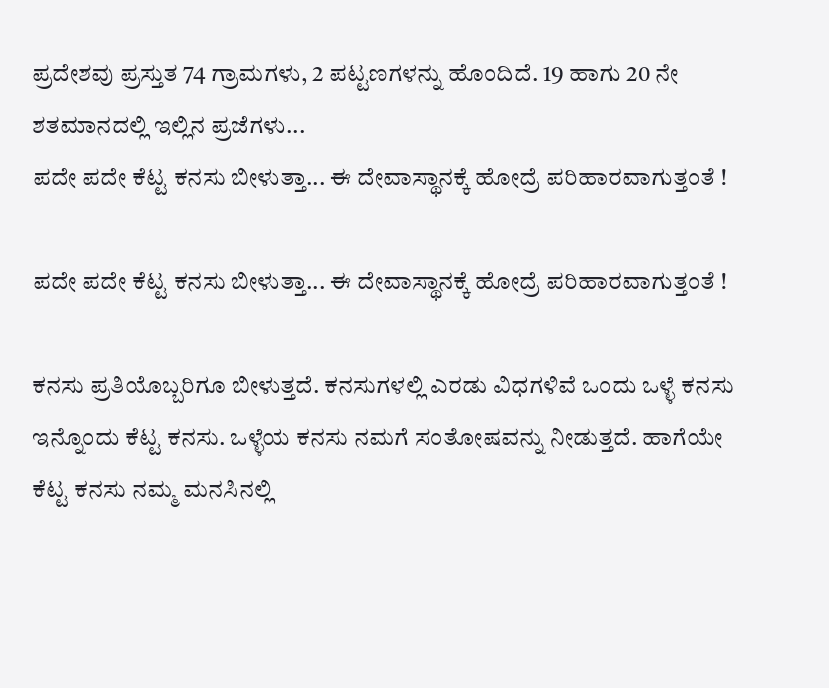ಪ್ರದೇಶವು ಪ್ರಸ್ತುತ 74 ಗ್ರಾಮಗಳು, 2 ಪಟ್ಟಣಗಳನ್ನು ಹೊಂದಿದೆ. 19 ಹಾಗು 20 ನೇ ಶತಮಾನದಲ್ಲಿ ಇಲ್ಲಿನ ಪ್ರಜೆಗಳು...
ಪದೇ ಪದೇ ಕೆಟ್ಟ ಕನಸು ಬೀಳುತ್ತಾ... ಈ ದೇವಾಸ್ಥಾನಕ್ಕೆ ಹೋದ್ರೆ ಪರಿಹಾರವಾಗುತ್ತಂತೆ !

ಪದೇ ಪದೇ ಕೆಟ್ಟ ಕನಸು ಬೀಳುತ್ತಾ... ಈ ದೇವಾಸ್ಥಾನಕ್ಕೆ ಹೋದ್ರೆ ಪರಿಹಾರವಾಗುತ್ತಂತೆ !

ಕನಸು ಪ್ರತಿಯೊಬ್ಬರಿಗೂ ಬೀಳುತ್ತದೆ. ಕನಸುಗಳಲ್ಲಿ ಎರಡು ವಿಧಗಳಿವೆ ಒಂದು ಒಳ್ಳೆ ಕನಸು ಇನ್ನೊಂದು ಕೆಟ್ಟ ಕನಸು. ಒಳ್ಳೆಯ ಕನಸು ನಮಗೆ ಸಂತೋಷವನ್ನು ನೀಡುತ್ತದೆ. ಹಾಗೆಯೇ ಕೆಟ್ಟ ಕನಸು ನಮ್ಮ ಮನಸಿನಲ್ಲಿ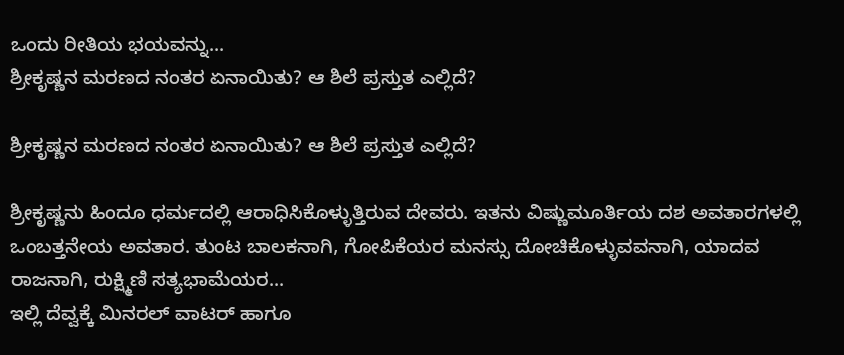ಒಂದು ರೀತಿಯ ಭಯವನ್ನು...
ಶ್ರೀಕೃಷ್ಣನ ಮರಣದ ನಂತರ ಏನಾಯಿತು? ಆ ಶಿಲೆ ಪ್ರಸ್ತುತ ಎಲ್ಲಿದೆ?

ಶ್ರೀಕೃಷ್ಣನ ಮರಣದ ನಂತರ ಏನಾಯಿತು? ಆ ಶಿಲೆ ಪ್ರಸ್ತುತ ಎಲ್ಲಿದೆ?

ಶ್ರೀಕೃಷ್ಣನು ಹಿಂದೂ ಧರ್ಮದಲ್ಲಿ ಆರಾಧಿಸಿಕೊಳ್ಳುತ್ತಿರುವ ದೇವರು. ಇತನು ವಿಷ್ಣುಮೂರ್ತಿಯ ದಶ ಅವತಾರಗಳಲ್ಲಿ ಒಂಬತ್ತನೇಯ ಅವತಾರ. ತುಂಟ ಬಾಲಕನಾಗಿ, ಗೋಪಿಕೆಯರ ಮನಸ್ಸು ದೋಚಿಕೊಳ್ಳುವವನಾಗಿ, ಯಾದವ ರಾಜನಾಗಿ, ರುಕ್ಷ್ಮಿಣಿ ಸತ್ಯಭಾಮೆಯರ...
ಇಲ್ಲಿ ದೆವ್ವಕ್ಕೆ ಮಿನರಲ್ ವಾಟರ್ ಹಾಗೂ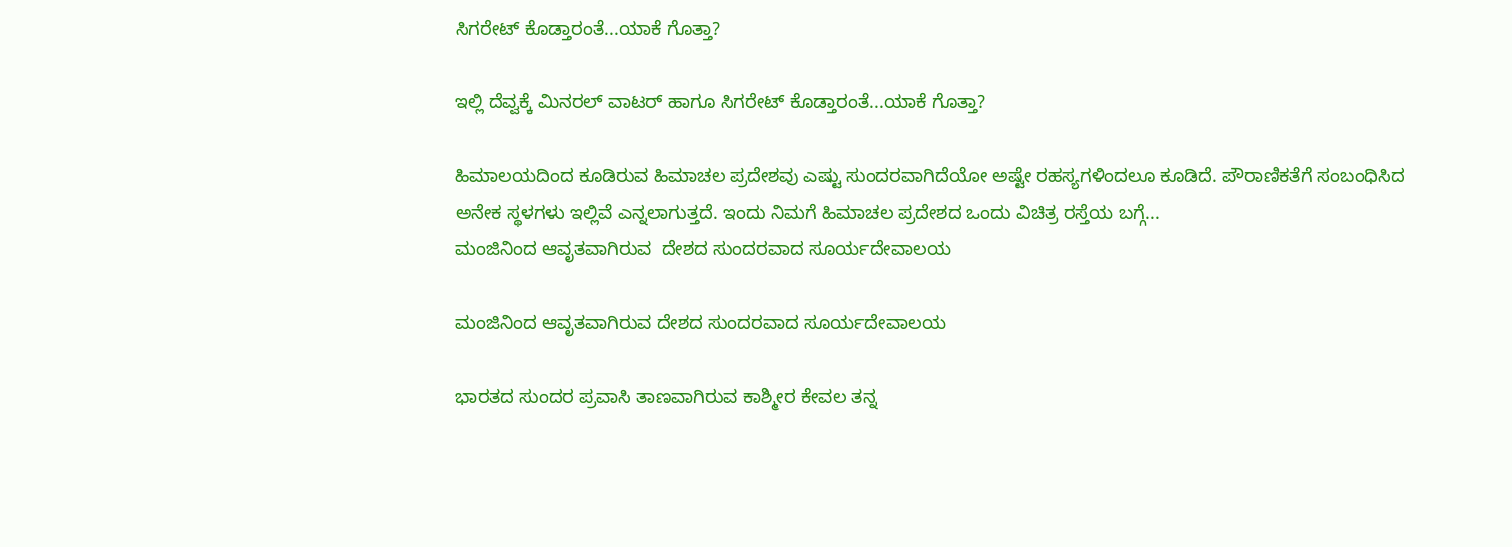ಸಿಗರೇಟ್ ಕೊಡ್ತಾರಂತೆ...ಯಾಕೆ ಗೊತ್ತಾ?

ಇಲ್ಲಿ ದೆವ್ವಕ್ಕೆ ಮಿನರಲ್ ವಾಟರ್ ಹಾಗೂ ಸಿಗರೇಟ್ ಕೊಡ್ತಾರಂತೆ...ಯಾಕೆ ಗೊತ್ತಾ?

ಹಿಮಾಲಯದಿಂದ ಕೂಡಿರುವ ಹಿಮಾಚಲ ಪ್ರದೇಶವು ಎಷ್ಟು ಸುಂದರವಾಗಿದೆಯೋ ಅಷ್ಟೇ ರಹಸ್ಯಗಳಿಂದಲೂ ಕೂಡಿದೆ. ಪೌರಾಣಿಕತೆಗೆ ಸಂಬಂಧಿಸಿದ ಅನೇಕ ಸ್ಥಳಗಳು ಇಲ್ಲಿವೆ ಎನ್ನಲಾಗುತ್ತದೆ. ಇಂದು ನಿಮಗೆ ಹಿಮಾಚಲ ಪ್ರದೇಶದ ಒಂದು ವಿಚಿತ್ರ ರಸ್ತೆಯ ಬಗ್ಗೆ...
ಮಂಜಿನಿಂದ ಆವೃತವಾಗಿರುವ  ದೇಶದ ಸುಂದರವಾದ ಸೂರ್ಯದೇವಾಲಯ

ಮಂಜಿನಿಂದ ಆವೃತವಾಗಿರುವ ದೇಶದ ಸುಂದರವಾದ ಸೂರ್ಯದೇವಾಲಯ

ಭಾರತದ ಸುಂದರ ಪ್ರವಾಸಿ ತಾಣವಾಗಿರುವ ಕಾಶ್ಮೀರ ಕೇವಲ ತನ್ನ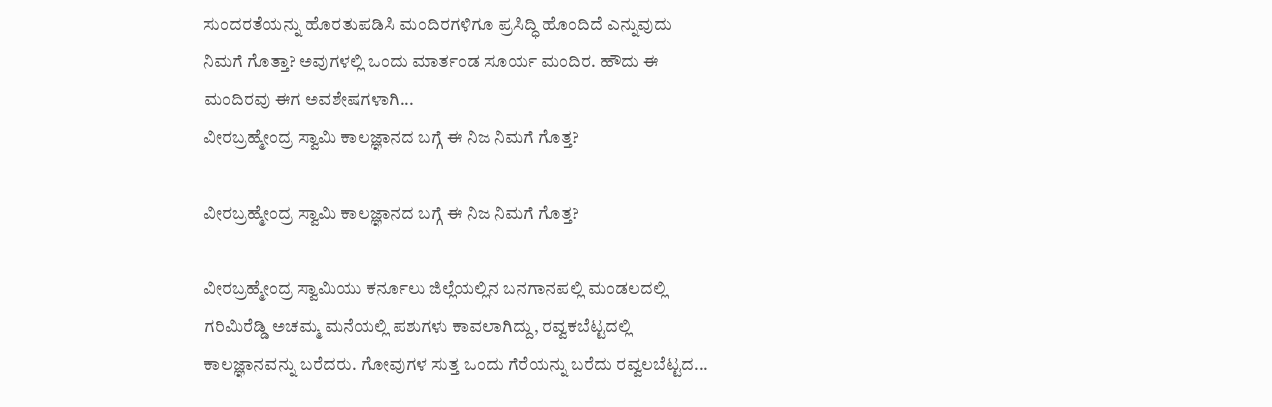ಸುಂದರತೆಯನ್ನು ಹೊರತುಪಡಿಸಿ ಮಂದಿರಗಳಿಗೂ ಪ್ರಸಿದ್ಧಿ ಹೊಂದಿದೆ ಎನ್ನುವುದು ನಿಮಗೆ ಗೊತ್ತಾ? ಅವುಗಳಲ್ಲಿ ಒಂದು ಮಾರ್ತಂಡ ಸೂರ್ಯ ಮಂದಿರ. ಹೌದು ಈ ಮಂದಿರವು ಈಗ ಅವಶೇಷಗಳಾಗಿ...
ವೀರಬ್ರಹ್ಮೇಂದ್ರ ಸ್ವಾಮಿ ಕಾಲಜ್ಞಾನದ ಬಗ್ಗೆ ಈ ನಿಜ ನಿಮಗೆ ಗೊತ್ತ?

ವೀರಬ್ರಹ್ಮೇಂದ್ರ ಸ್ವಾಮಿ ಕಾಲಜ್ಞಾನದ ಬಗ್ಗೆ ಈ ನಿಜ ನಿಮಗೆ ಗೊತ್ತ?

ವೀರಬ್ರಹ್ಮೇಂದ್ರ ಸ್ವಾಮಿಯು ಕರ್ನೂಲು ಜಿಲ್ಲೆಯಲ್ಲಿನ ಬನಗಾನಪಲ್ಲಿ ಮಂಡಲದಲ್ಲಿ ಗರಿಮಿರೆಡ್ಡಿ ಅಚಮ್ಮ ಮನೆಯಲ್ಲಿ ಪಶುಗಳು ಕಾವಲಾಗಿದ್ದು, ರವ್ವಕಬೆಟ್ಟದಲ್ಲಿ ಕಾಲಜ್ಞಾನವನ್ನು ಬರೆದರು. ಗೋವುಗಳ ಸುತ್ತ ಒಂದು ಗೆರೆಯನ್ನು ಬರೆದು ರವ್ವಲಬೆಟ್ಟದ...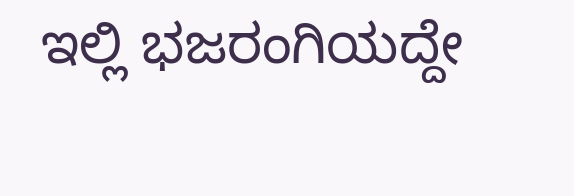ಇಲ್ಲಿ ಭಜರಂಗಿಯದ್ದೇ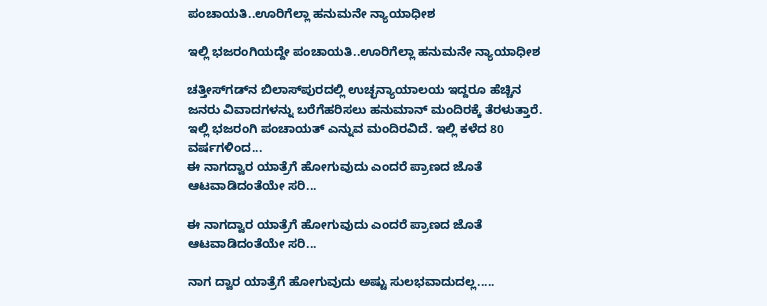ಪಂಚಾಯತಿ..ಊರಿಗೆಲ್ಲಾ ಹನುಮನೇ ನ್ಯಾಯಾಧೀಶ

ಇಲ್ಲಿ ಭಜರಂಗಿಯದ್ದೇ ಪಂಚಾಯತಿ..ಊರಿಗೆಲ್ಲಾ ಹನುಮನೇ ನ್ಯಾಯಾಧೀಶ

ಚತ್ತೀಸ್‌ಗಡ್‌ನ ಬಿಲಾಸ್‌ಪುರದಲ್ಲಿ ಉಚ್ಛನ್ಯಾಯಾಲಯ ಇದ್ದರೂ ಹೆಚ್ಚಿನ ಜನರು ವಿವಾದಗಳನ್ನು ಬರೆಗೆಹರಿಸಲು ಹನುಮಾನ್ ಮಂದಿರಕ್ಕೆ ತೆರಳುತ್ತಾರೆ. ಇಲ್ಲಿ ಭಜರಂಗಿ ಪಂಚಾಯತ್ ಎನ್ನುವ ಮಂದಿರವಿದೆ. ಇಲ್ಲಿ ಕಳೆದ 80 ವರ್ಷಗಳಿಂದ...
ಈ ನಾಗದ್ವಾರ ಯಾತ್ರೆಗೆ ಹೋಗುವುದು ಎಂದರೆ ಪ್ರಾಣದ ಜೊತೆ ಆಟವಾಡಿದಂತೆಯೇ ಸರಿ...

ಈ ನಾಗದ್ವಾರ ಯಾತ್ರೆಗೆ ಹೋಗುವುದು ಎಂದರೆ ಪ್ರಾಣದ ಜೊತೆ ಆಟವಾಡಿದಂತೆಯೇ ಸರಿ...

ನಾಗ ದ್ವಾರ ಯಾತ್ರೆಗೆ ಹೋಗುವುದು ಅಷ್ಟು ಸುಲಭವಾದುದಲ್ಲ.....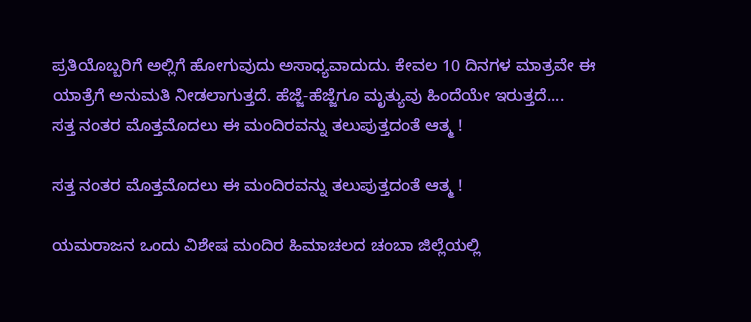ಪ್ರತಿಯೊಬ್ಬರಿಗೆ ಅಲ್ಲಿಗೆ ಹೋಗುವುದು ಅಸಾಧ್ಯವಾದುದು. ಕೇವಲ 10 ದಿನಗಳ ಮಾತ್ರವೇ ಈ ಯಾತ್ರೆಗೆ ಅನುಮತಿ ನೀಡಲಾಗುತ್ತದೆ. ಹೆಜ್ಜೆ-ಹೆಜ್ಜೆಗೂ ಮೃತ್ಯುವು ಹಿಂದೆಯೇ ಇರುತ್ತದೆ....
ಸತ್ತ ನಂತರ ಮೊತ್ತಮೊದಲು ಈ ಮಂದಿರವನ್ನು ತಲುಪುತ್ತದಂತೆ ಆತ್ಮ !

ಸತ್ತ ನಂತರ ಮೊತ್ತಮೊದಲು ಈ ಮಂದಿರವನ್ನು ತಲುಪುತ್ತದಂತೆ ಆತ್ಮ !

ಯಮರಾಜನ ಒಂದು ವಿಶೇಷ ಮಂದಿರ ಹಿಮಾಚಲದ ಚಂಬಾ ಜಿಲ್ಲೆಯಲ್ಲಿ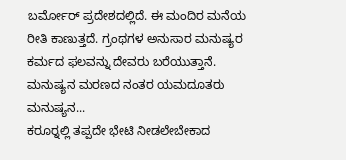ಬರ್ಮೋರ್ ಪ್ರದೇಶದಲ್ಲಿದೆ. ಈ ಮಂದಿರ ಮನೆಯ ರೀತಿ ಕಾಣುತ್ತದೆ. ಗ್ರಂಥಗಳ ಅನುಸಾರ ಮನುಷ್ಯರ ಕರ್ಮದ ಫಲವನ್ನು ದೇವರು ಬರೆಯುತ್ತಾನೆ. ಮನುಷ್ಯನ ಮರಣದ ನಂತರ ಯಮದೂತರು ಮನುಷ್ಯನ...
ಕರೂರ್‍ನಲ್ಲಿ ತಪ್ಪದೇ ಭೇಟಿ ನೀಡಲೇಬೇಕಾದ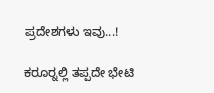ಪ್ರದೇಶಗಳು ಇವು...!

ಕರೂರ್‍ನಲ್ಲಿ ತಪ್ಪದೇ ಭೇಟಿ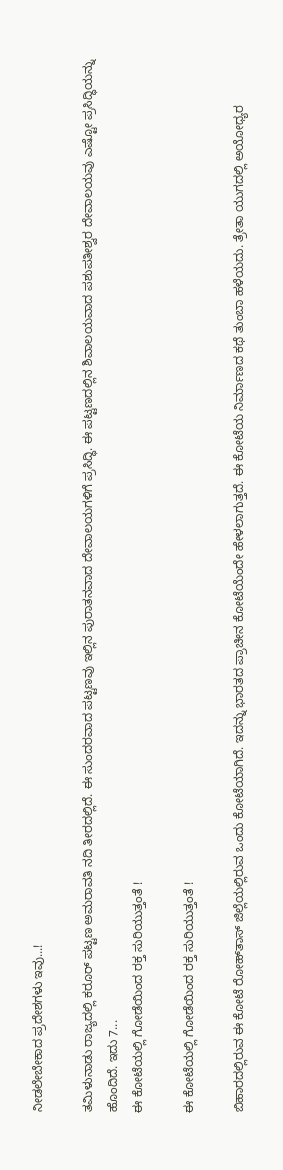ನೀಡಲೇಬೇಕಾದ ಪ್ರದೇಶಗಳು ಇವು...!

ತಮಿಳುನಾಡು ರಾಜ್ಯದಲ್ಲಿ ಕರೂರ್ ಪಟ್ಟಣ ಅಮರಾವತಿ ನದಿ ತೀರದಲ್ಲಿದೆ. ಈ ಸುಂದರವಾದ ಪಟ್ಟಣವು ಇಲ್ಲಿನ ಪುರಾತನವಾದ ದೇವಾಲಯಗಳಿಗೆ ಪ್ರಸಿದ್ಧಿ. ಈ ಪಟ್ಟಣದಲ್ಲಿನ ಶಿವಾಲಯವಾದ ಪಶುಪತೀಶ್ವರ ದೇವಾಲಯವು ಎಷ್ಟೋ ಪ್ರಸಿದ್ಧಿಯನ್ನು ಹೊಂದಿದೆ. ಇದು 7...
ಈ ಕೋಟೆಯಲ್ಲಿ ಗೋಡೆಯಿಂದ ರಕ್ತ ಸುರಿಯುತ್ತಂತೆ !

ಈ ಕೋಟೆಯಲ್ಲಿ ಗೋಡೆಯಿಂದ ರಕ್ತ ಸುರಿಯುತ್ತಂತೆ !

ಬಿಹಾರದಲ್ಲಿರುವ ಈ ಕೋಟೆ ರೋಹ್‌ತಾಸ್ ಜಿಲ್ಲೆಯಲ್ಲಿರುವ ಒಂದು ಕೋಟೆಯಾಗಿದೆ. ಇದನ್ನು ಭಾರತದ ಪ್ರಾಚೀನ ಕೋಟೆಯೆಂದೇ ಹೇಳಲಾಗುತ್ತದೆ. ಈ ಕೋಟೆಯ ನಿರ್ಮಾಣದ ಕಥೆ ತುಂಬಾ ಹಳೆಯದು. ತ್ರೇತಾ ಯುಗದಲ್ಲಿ ಅಯೋಧ್ಯರ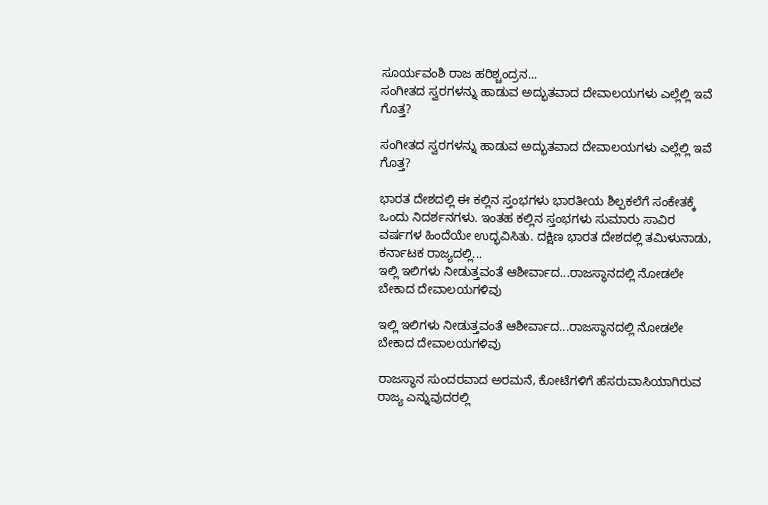ಸೂರ್ಯವಂಶಿ ರಾಜ ಹರಿಶ್ಚಂದ್ರನ...
ಸಂಗೀತದ ಸ್ವರಗಳನ್ನು ಹಾಡುವ ಅದ್ಭುತವಾದ ದೇವಾಲಯಗಳು ಎಲ್ಲೆಲ್ಲಿ ಇವೆ ಗೊತ್ತ?

ಸಂಗೀತದ ಸ್ವರಗಳನ್ನು ಹಾಡುವ ಅದ್ಭುತವಾದ ದೇವಾಲಯಗಳು ಎಲ್ಲೆಲ್ಲಿ ಇವೆ ಗೊತ್ತ?

ಭಾರತ ದೇಶದಲ್ಲಿ ಈ ಕಲ್ಲಿನ ಸ್ತಂಭಗಳು ಭಾರತೀಯ ಶಿಲ್ಪಕಲೆಗೆ ಸಂಕೇತಕ್ಕೆ ಒಂದು ನಿದರ್ಶನಗಳು. ಇಂತಹ ಕಲ್ಲಿನ ಸ್ತಂಭಗಳು ಸುಮಾರು ಸಾವಿರ ವರ್ಷಗಳ ಹಿಂದೆಯೇ ಉದ್ಭವಿಸಿತು. ದಕ್ಷಿಣ ಭಾರತ ದೇಶದಲ್ಲಿ ತಮಿಳುನಾಡು, ಕರ್ನಾಟಕ ರಾಜ್ಯದಲ್ಲಿ...
ಇಲ್ಲಿ ಇಲಿಗಳು ನೀಡುತ್ತವಂತೆ ಆಶೀರ್ವಾದ...ರಾಜಸ್ಥಾನದಲ್ಲಿ ನೋಡಲೇ ಬೇಕಾದ ದೇವಾಲಯಗಳಿವು

ಇಲ್ಲಿ ಇಲಿಗಳು ನೀಡುತ್ತವಂತೆ ಆಶೀರ್ವಾದ...ರಾಜಸ್ಥಾನದಲ್ಲಿ ನೋಡಲೇ ಬೇಕಾದ ದೇವಾಲಯಗಳಿವು

ರಾಜಸ್ಥಾನ ಸುಂದರವಾದ ಅರಮನೆ, ಕೋಟೆಗಳಿಗೆ ಹೆಸರುವಾಸಿಯಾಗಿರುವ ರಾಜ್ಯ ಎನ್ನುವುದರಲ್ಲಿ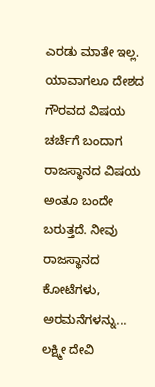ಎರಡು ಮಾತೇ ಇಲ್ಲ. ಯಾವಾಗಲೂ ದೇಶದ ಗೌರವದ ವಿಷಯ ಚರ್ಚೆಗೆ ಬಂದಾಗ ರಾಜಸ್ಥಾನದ ವಿಷಯ ಅಂತೂ ಬಂದೇ ಬರುತ್ತದೆ. ನೀವು ರಾಜಸ್ಥಾನದ ಕೋಟೆಗಳು, ಅರಮನೆಗಳನ್ನು...
ಲಕ್ಷ್ಮೀ ದೇವಿ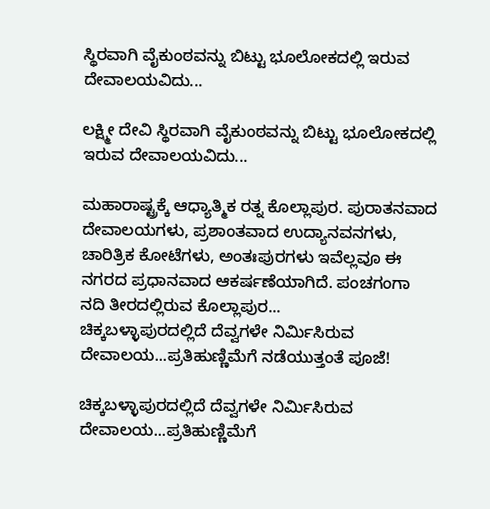ಸ್ಥಿರವಾಗಿ ವೈಕುಂಠವನ್ನು ಬಿಟ್ಟು ಭೂಲೋಕದಲ್ಲಿ ಇರುವ ದೇವಾಲಯವಿದು...

ಲಕ್ಷ್ಮೀ ದೇವಿ ಸ್ಥಿರವಾಗಿ ವೈಕುಂಠವನ್ನು ಬಿಟ್ಟು ಭೂಲೋಕದಲ್ಲಿ ಇರುವ ದೇವಾಲಯವಿದು...

ಮಹಾರಾಷ್ಟ್ರಕ್ಕೆ ಆಧ್ಯಾತ್ಮಿಕ ರತ್ನ ಕೊಲ್ಲಾಪುರ. ಪುರಾತನವಾದ ದೇವಾಲಯಗಳು, ಪ್ರಶಾಂತವಾದ ಉದ್ಯಾನವನಗಳು, ಚಾರಿತ್ರಿಕ ಕೋಟೆಗಳು, ಅಂತಃಪುರಗಳು ಇವೆಲ್ಲವೂ ಈ ನಗರದ ಪ್ರಧಾನವಾದ ಆಕರ್ಷಣೆಯಾಗಿದೆ. ಪಂಚಗಂಗಾ ನದಿ ತೀರದಲ್ಲಿರುವ ಕೊಲ್ಲಾಪುರ...
ಚಿಕ್ಕಬಳ್ಳಾಪುರದಲ್ಲಿದೆ ದೆವ್ವಗಳೇ ನಿರ್ಮಿಸಿರುವ ದೇವಾಲಯ...ಪ್ರತಿಹುಣ್ಣಿಮೆಗೆ ನಡೆಯುತ್ತಂತೆ ಪೂಜೆ!

ಚಿಕ್ಕಬಳ್ಳಾಪುರದಲ್ಲಿದೆ ದೆವ್ವಗಳೇ ನಿರ್ಮಿಸಿರುವ ದೇವಾಲಯ...ಪ್ರತಿಹುಣ್ಣಿಮೆಗೆ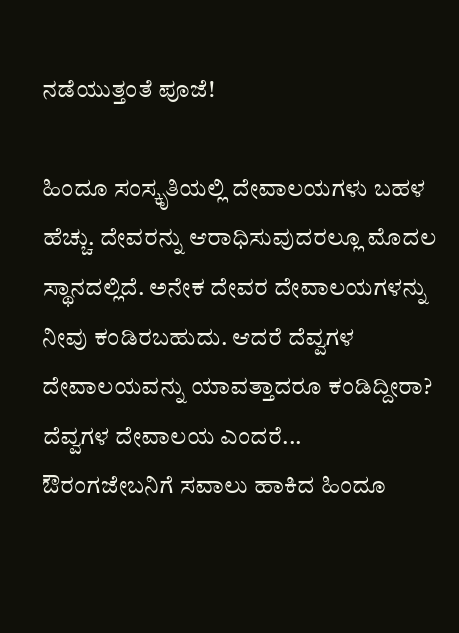ನಡೆಯುತ್ತಂತೆ ಪೂಜೆ!

ಹಿಂದೂ ಸಂಸ್ಕೃತಿಯಲ್ಲಿ ದೇವಾಲಯಗಳು ಬಹಳ ಹೆಚ್ಚು. ದೇವರನ್ನು ಆರಾಧಿಸುವುದರಲ್ಲೂ ಮೊದಲ ಸ್ಥಾನದಲ್ಲಿದೆ. ಅನೇಕ ದೇವರ ದೇವಾಲಯಗಳನ್ನು ನೀವು ಕಂಡಿರಬಹುದು. ಆದರೆ ದೆವ್ವಗಳ ದೇವಾಲಯವನ್ನು ಯಾವತ್ತಾದರೂ ಕಂಡಿದ್ದೀರಾ? ದೆವ್ವಗಳ ದೇವಾಲಯ ಎಂದರೆ...
ಔರಂಗಜೇಬನಿಗೆ ಸವಾಲು ಹಾಕಿದ ಹಿಂದೂ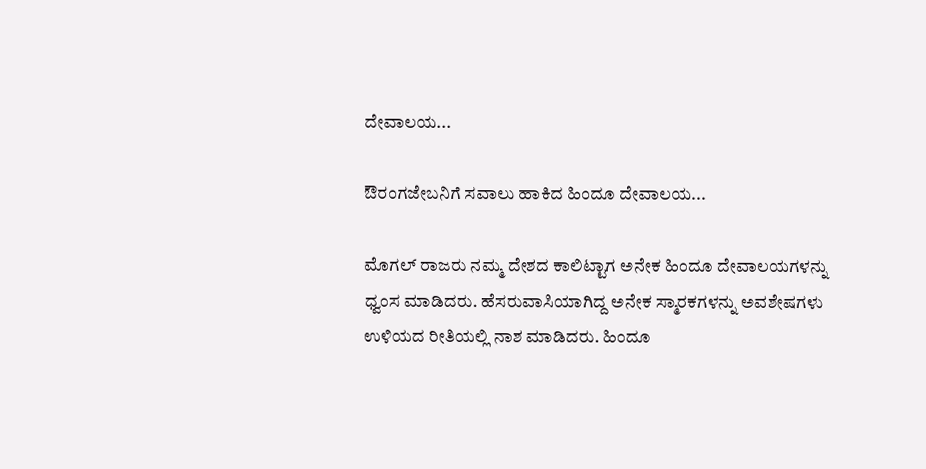ದೇವಾಲಯ...

ಔರಂಗಜೇಬನಿಗೆ ಸವಾಲು ಹಾಕಿದ ಹಿಂದೂ ದೇವಾಲಯ...

ಮೊಗಲ್ ರಾಜರು ನಮ್ಮ ದೇಶದ ಕಾಲಿಟ್ಟಾಗ ಅನೇಕ ಹಿಂದೂ ದೇವಾಲಯಗಳನ್ನು ಧ್ವಂಸ ಮಾಡಿದರು. ಹೆಸರುವಾಸಿಯಾಗಿದ್ದ ಅನೇಕ ಸ್ಮಾರಕಗಳನ್ನು ಅವಶೇಷಗಳು ಉಳಿಯದ ರೀತಿಯಲ್ಲಿ ನಾಶ ಮಾಡಿದರು. ಹಿಂದೂ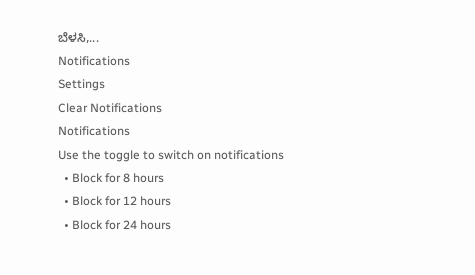ಬೆಳಸಿ,...
Notifications
Settings
Clear Notifications
Notifications
Use the toggle to switch on notifications
  • Block for 8 hours
  • Block for 12 hours
  • Block for 24 hours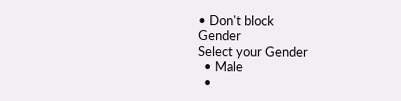• Don't block
Gender
Select your Gender
  • Male
  •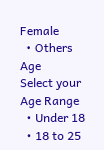Female
  • Others
Age
Select your Age Range
  • Under 18
  • 18 to 25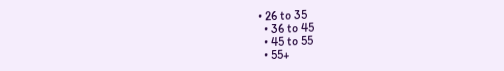• 26 to 35
  • 36 to 45
  • 45 to 55
  • 55+